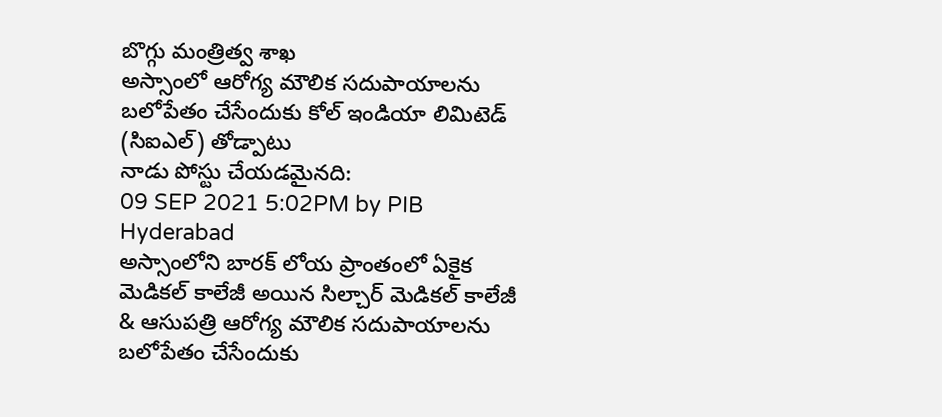బొగ్గు మంత్రిత్వ శాఖ
అస్సాంలో ఆరోగ్య మౌలిక సదుపాయాలను బలోపేతం చేసేందుకు కోల్ ఇండియా లిమిటెడ్ (సిఐఎల్) తోడ్పాటు
నాడు పోస్టు చేయడమైనది:
09 SEP 2021 5:02PM by PIB Hyderabad
అస్సాంలోని బారక్ లోయ ప్రాంతంలో ఏకైక మెడికల్ కాలేజీ అయిన సిల్చార్ మెడికల్ కాలేజీ & ఆసుపత్రి ఆరోగ్య మౌలిక సదుపాయాలను బలోపేతం చేసేందుకు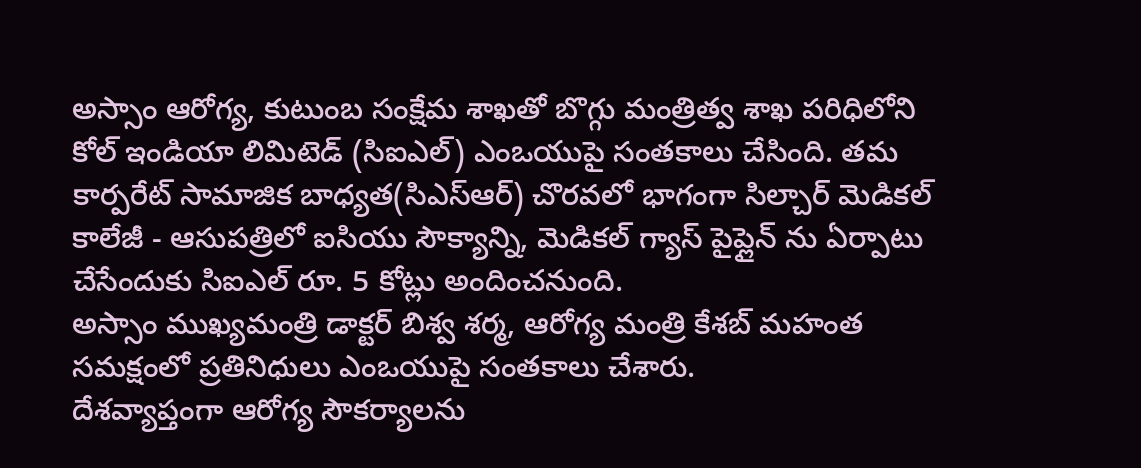అస్సాం ఆరోగ్య, కుటుంబ సంక్షేమ శాఖతో బొగ్గు మంత్రిత్వ శాఖ పరిధిలోని కోల్ ఇండియా లిమిటెడ్ (సిఐఎల్) ఎంఒయుపై సంతకాలు చేసింది. తమ కార్పరేట్ సామాజిక బాధ్యత(సిఎస్ఆర్) చొరవలో భాగంగా సిల్చార్ మెడికల్ కాలేజీ - ఆసుపత్రిలో ఐసియు సౌక్యాన్ని, మెడికల్ గ్యాస్ పైప్లైన్ ను ఏర్పాటు చేసేందుకు సిఐఎల్ రూ. 5 కోట్లు అందించనుంది.
అస్సాం ముఖ్యమంత్రి డాక్టర్ బిశ్వ శర్మ, ఆరోగ్య మంత్రి కేశబ్ మహంత సమక్షంలో ప్రతినిధులు ఎంఒయుపై సంతకాలు చేశారు.
దేశవ్యాప్తంగా ఆరోగ్య సౌకర్యాలను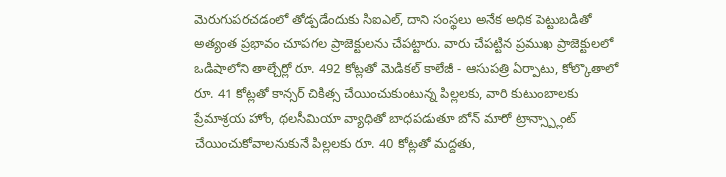మెరుగుపరచడంలో తోడ్పడేందుకు సిఐఎల్, దాని సంస్థలు అనేక అధిక పెట్టుబడితో అత్యంత ప్రభావం చూపగల ప్రాజెక్టులను చేపట్టారు. వారు చేపట్టిన ప్రముఖ ప్రాజెక్టులలో ఒడిషాలోని తాల్చేర్లో రూ. 492 కోట్లతో మెడికల్ కాలేజీ - ఆసుపత్రి ఏర్పాటు, కోల్కొతాలో రూ. 41 కోట్లతో కాన్సర్ చికిత్స చేయించుకుంటున్న పిల్లలకు, వారి కుటుంబాలకు ప్రేమాశ్రయ హోం, థలసీమియా వ్యాధితో బాధపడుతూ బోన్ మారో ట్రాన్స్ప్లాంట్ చేయించుకోవాలనుకునే పిల్లలకు రూ. 40 కోట్లతో మద్దతు,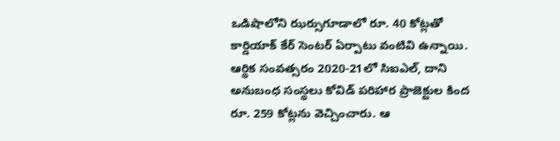ఒడిషాలోని ఝర్సుగూడాలో రూ. 40 కోట్లతో కార్డియాక్ కేర్ సెంటర్ ఏర్పాటు వంటివి ఉన్నాయి.
ఆర్థిక సంవత్సరం 2020-21లో సిఐఎల్, దాని అనుబంధ సంస్థలు కోవిడ్ పరిహార ప్రాజెక్టుల కింద రూ. 259 కోట్లను వెచ్చించారు. ఆ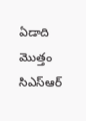ఏడాది మొత్తం సిఎస్ఆర్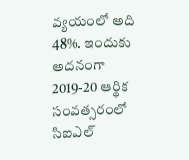వ్యయంలో అది 48%. ఇందుకు అదనంగా 2019-20 ఆర్థిక సంవత్సరంలో సిఐఎల్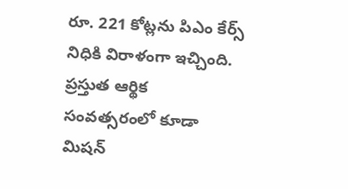రూ. 221 కోట్లను పిఎం కేర్స్ నిధికి విరాళంగా ఇచ్చింది. ప్రస్తుత ఆర్థిక సంవత్సరంలో కూడా మిషన్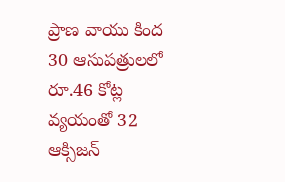ప్రాణ వాయు కింద 30 ఆసుపత్రులలో రూ.46 కోట్ల వ్యయంతో 32 ఆక్సిజన్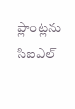ప్లాంట్లను సిఐఎల్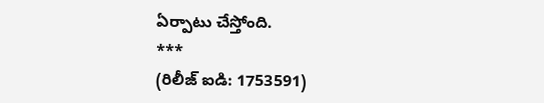ఏర్పాటు చేస్తోంది.
***
(రిలీజ్ ఐడి: 1753591)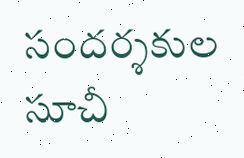సందర్శకుల సూచీ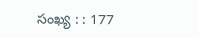సంఖ్య : : 177